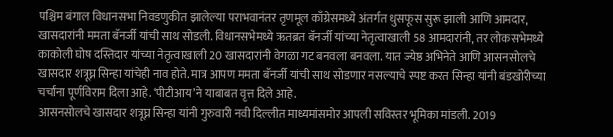पश्चिम बंगाल विधानसभा निवडणुकीत झालेल्या पराभवानंतर तृणमूल काँग्रेसमध्ये अंतर्गत धुसफूस सुरू झाली आणि आमदार, खासदारांनी ममता बॅनर्जी यांची साथ सोडली. विधानसभेमध्ये ऋतब्रत बॅनर्जी यांच्या नेतृत्वाखाली 58 आमदारांनी, तर लोकसभेमध्ये काकोली घोष दस्तिदार यांच्या नेतृत्वाखाली 20 खासदारांनी वेगळा गट बनवला बनवला. यात ज्येष्ठ अभिनेते आणि आसनसोलचे खासदार शत्रूघ्न सिन्हा यांचेही नाव होते. मात्र आपण ममता बॅनर्जी यांची साथ सोडणार नसल्याचे स्पष्ट करत सिन्हा यांनी बंडखोरीच्या चर्चांना पूर्णविराम दिला आहे. ‘पीटीआय’ने याबाबत वृत्त दिले आहे.
आसनसोलचे खासदार शत्रूघ्न सिन्हा यांनी गुरुवारी नवी दिल्लीत माध्यमांसमोर आपली सविस्तर भूमिका मांडली. 2019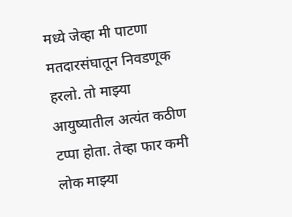मध्ये जेव्हा मी पाटणा मतदारसंघातून निवडणूक हरलो. तो माझ्या आयुष्यातील अत्यंत कठीण टप्पा होता. तेव्हा फार कमी लोक माझ्या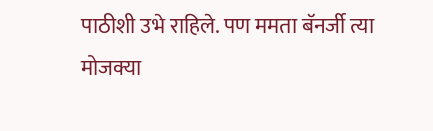पाठीशी उभे राहिले. पण ममता बॅनर्जी त्या मोजक्या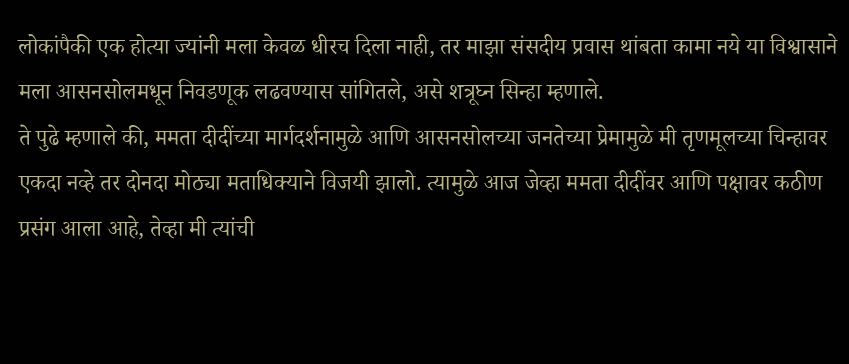लोकांपैकी एक होत्या ज्यांनी मला केवळ धीरच दिला नाही, तर माझा संसदीय प्रवास थांबता कामा नये या विश्वासाने मला आसनसोलमधून निवडणूक लढवण्यास सांगितले, असे शत्रूघ्न सिन्हा म्हणाले.
ते पुढे म्हणाले की, ममता दीदींच्या मार्गदर्शनामुळे आणि आसनसोलच्या जनतेच्या प्रेमामुळे मी तृणमूलच्या चिन्हावर एकदा नव्हे तर दोनदा मोठ्या मताधिक्याने विजयी झालो. त्यामुळे आज जेव्हा ममता दीदींवर आणि पक्षावर कठीण प्रसंग आला आहे, तेव्हा मी त्यांची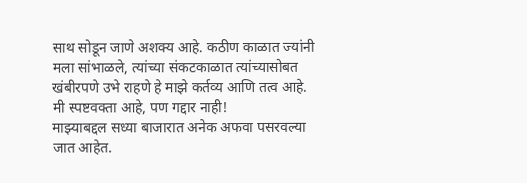साथ सोडून जाणे अशक्य आहे. कठीण काळात ज्यांनी मला सांभाळले, त्यांच्या संकटकाळात त्यांच्यासोबत खंबीरपणे उभे राहणे हे माझे कर्तव्य आणि तत्व आहे.
मी स्पष्टवक्ता आहे, पण गद्दार नाही!
माझ्याबद्दल सध्या बाजारात अनेक अफवा पसरवल्या जात आहेत.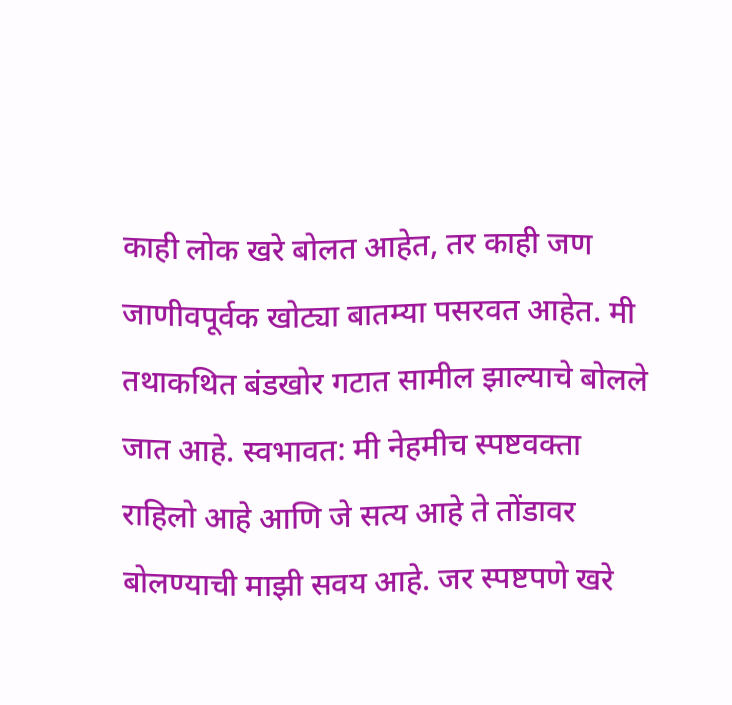काही लोक खरे बोलत आहेत, तर काही जण जाणीवपूर्वक खोट्या बातम्या पसरवत आहेत. मी तथाकथित बंडखोर गटात सामील झाल्याचे बोलले जात आहे. स्वभावत: मी नेहमीच स्पष्टवक्ता राहिलो आहे आणि जे सत्य आहे ते तोंडावर बोलण्याची माझी सवय आहे. जर स्पष्टपणे खरे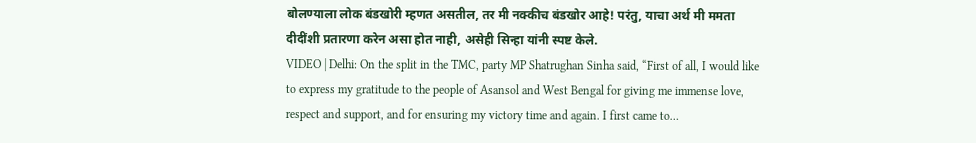बोलण्याला लोक बंडखोरी म्हणत असतील, तर मी नक्कीच बंडखोर आहे! परंतु, याचा अर्थ मी ममता दीदींशी प्रतारणा करेन असा होत नाही, असेही सिन्हा यांनी स्पष्ट केले.
VIDEO | Delhi: On the split in the TMC, party MP Shatrughan Sinha said, “First of all, I would like to express my gratitude to the people of Asansol and West Bengal for giving me immense love, respect and support, and for ensuring my victory time and again. I first came to…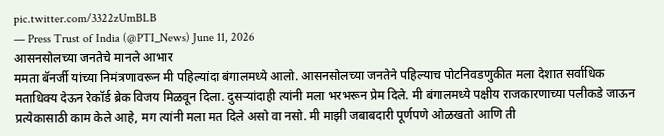pic.twitter.com/3322zUmBLB
— Press Trust of India (@PTI_News) June 11, 2026
आसनसोलच्या जनतेचे मानले आभार
ममता बॅनर्जी यांच्या निमंत्रणावरून मी पहिल्यांदा बंगालमध्ये आलो. आसनसोलच्या जनतेने पहिल्याच पोटनिवडणुकीत मला देशात सर्वाधिक मताधिक्य देऊन रेकॉर्ड ब्रेक विजय मिळवून दिला. दुसऱ्यांदाही त्यांनी मला भरभरून प्रेम दिले. मी बंगालमध्ये पक्षीय राजकारणाच्या पलीकडे जाऊन प्रत्येकासाठी काम केले आहे, मग त्यांनी मला मत दिले असो वा नसो. मी माझी जबाबदारी पूर्णपणे ओळखतो आणि ती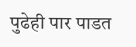पुढेही पार पाडत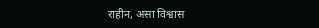राहीन, असा विश्वास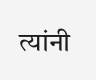त्यांनी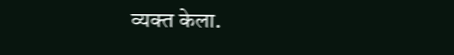व्यक्त केला.